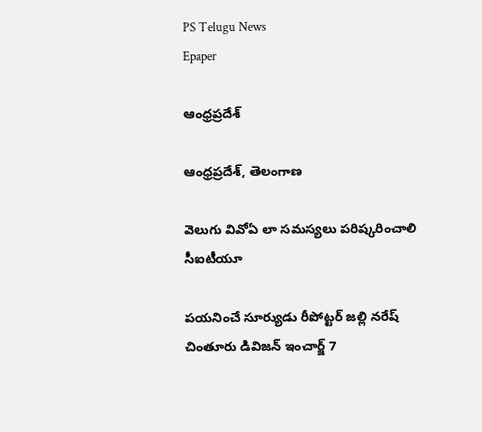PS Telugu News
Epaper

ఆంధ్రప్రదేశ్

ఆంధ్రప్రదేశ్, తెలంగాణ

వెలుగు వివోఏ లా సమస్యలు పరిష్కరించాలి సీఐటీయూ

పయనించే సూర్యుడు రీపోట్టర్ జల్లి నరేష్ చింతూరు డివిజన్ ఇంచార్జ్ 7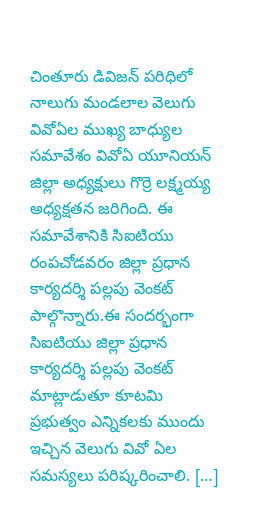చింతూరు డివిజన్ పరిధిలో నాలుగు మండలాల వెలుగు వివోఏల ముఖ్య బాధ్యుల సమావేశం వివోఏ యూనియన్ జిల్లా అధ్యక్షులు గొర్రె లక్ష్మయ్య అధ్యక్షతన జరిగింది. ఈ సమావేశానికి సిఐటియు రంపచోడవరం జిల్లా ప్రధాన కార్యదర్శి పల్లపు వెంకట్ పాల్గొన్నారు.ఈ సందర్భంగా సిఐటియు జిల్లా ప్రధాన కార్యదర్శి పల్లపు వెంకట్ మాట్లాడుతూ కూటమి ప్రభుత్వం ఎన్నికలకు ముందు ఇచ్చిన వెలుగు వివో ఏల సమస్యలు పరిష్కరించాలి. […]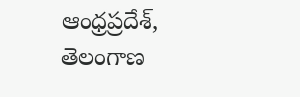ఆంధ్రప్రదేశ్, తెలంగాణ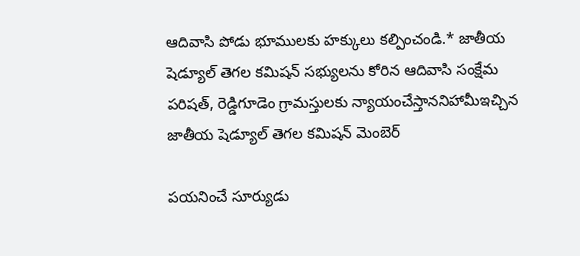ఆదివాసి పోడు భూములకు హక్కులు కల్పించండి.* జాతీయ షెడ్యూల్ తెగల కమిషన్ సభ్యులను కోరిన ఆదివాసి సంక్షేమ పరిషత్, రెడ్డిగూడెం గ్రామస్తులకు న్యాయంచేస్తాననిహామీఇచ్చిన జాతీయ షెడ్యూల్ తెగల కమిషన్ మెంబెర్

పయనించే సూర్యుడు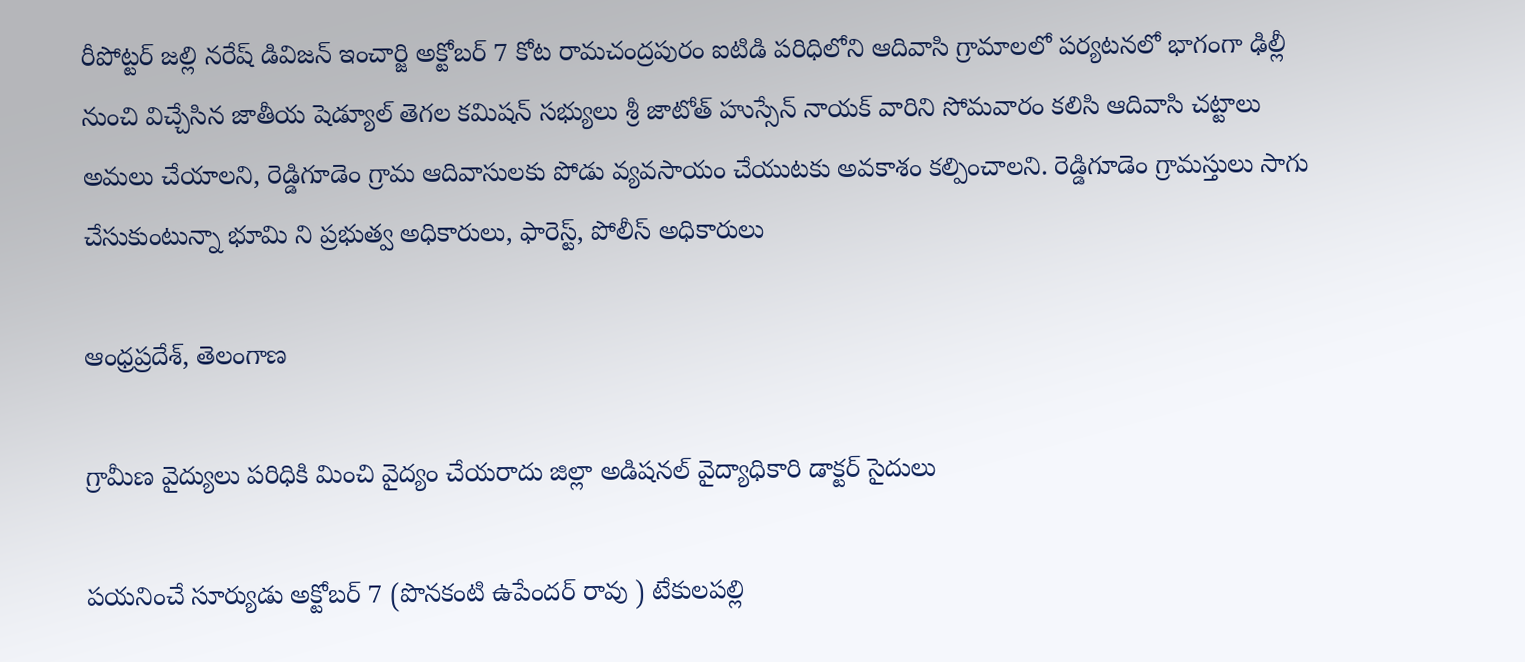రీపోట్టర్ జల్లి నరేష్ డివిజన్ ఇంచార్జి అక్టోబర్ 7 కోట రామచంద్రపురం ఐటిడి పరిధిలోని ఆదివాసి గ్రామాలలో పర్యటనలో భాగంగా ఢిల్లీ నుంచి విచ్చేసిన జాతీయ షెడ్యూల్ తెగల కమిషన్ సభ్యులు శ్రీ జాటోత్ హుస్సేన్ నాయక్ వారిని సోమవారం కలిసి ఆదివాసి చట్టాలు అమలు చేయాలని, రెడ్డిగూడెం గ్రామ ఆదివాసులకు పోడు వ్యవసాయం చేయుటకు అవకాశం కల్పించాలని. రెడ్డిగూడెం గ్రామస్తులు సాగు చేసుకుంటున్నా భూమి ని ప్రభుత్వ అధికారులు, ఫారెస్ట్, పోలీస్ అధికారులు

ఆంధ్రప్రదేశ్, తెలంగాణ

గ్రామీణ వైద్యులు పరిధికి మించి వైద్యం చేయరాదు జిల్లా అడిషనల్ వైద్యాధికారి డాక్టర్ సైదులు

పయనించే సూర్యుడు అక్టోబర్ 7 (పొనకంటి ఉపేందర్ రావు ) టేకులపల్లి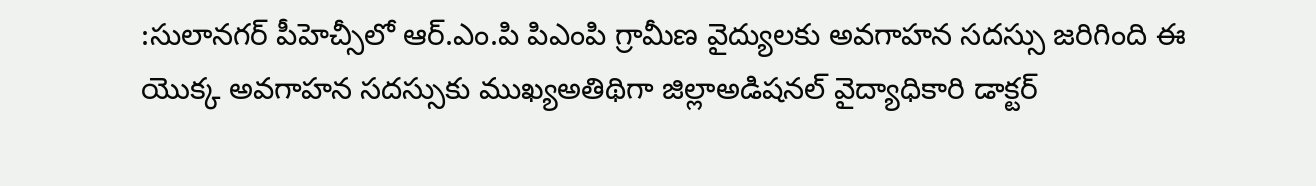:సులానగర్ పీహెచ్సీలో ఆర్.ఎం.పి పిఎంపి గ్రామీణ వైద్యులకు అవగాహన సదస్సు జరిగింది ఈ యొక్క అవగాహన సదస్సుకు ముఖ్యఅతిథిగా జిల్లాఅడిషనల్ వైద్యాధికారి డాక్టర్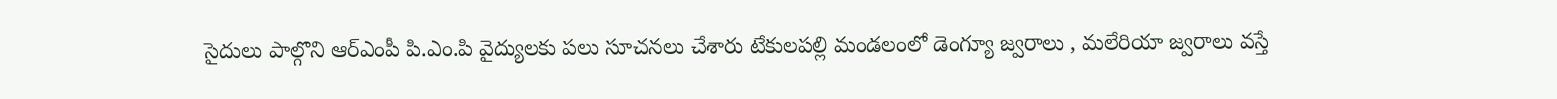సైదులు పాల్గొని ఆర్ఎంపీ పి.ఎం.పి వైద్యులకు పలు సూచనలు చేశారు టేకులపల్లి మండలంలో డెంగ్యూ జ్వరాలు , మలేరియా జ్వరాలు వస్తే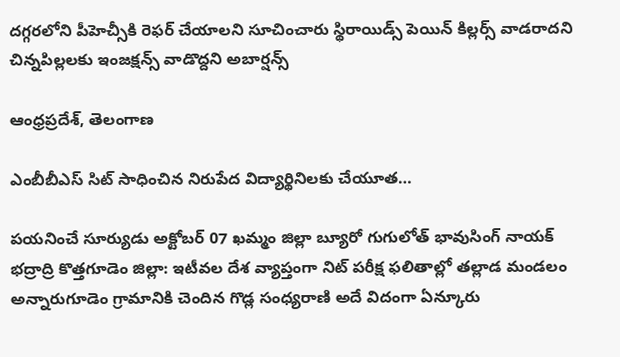దగ్గరలోని పీహెచ్సీకి రెఫర్ చేయాలని సూచించారు స్థిరాయిడ్స్ పెయిన్ కిల్లర్స్ వాడరాదని చిన్నపిల్లలకు ఇంజక్షన్స్ వాడొద్దని అబార్షన్స్

ఆంధ్రప్రదేశ్, తెలంగాణ

ఎంబీబీఎస్ సిట్ సాధించిన నిరుపేద విద్యార్థినిలకు చేయూత…

పయనించే సూర్యుడు అక్టోబర్ 07 ఖమ్మం జిల్లా బ్యూరో గుగులోత్ భావుసింగ్ నాయక్ భద్రాద్రి కొత్తగూడెం జిల్లా: ఇటీవల దేశ వ్యాప్తంగా నిట్ పరీక్ష ఫలితాల్లో తల్లాడ మండలం అన్నారుగూడెం గ్రామానికి చెందిన గొడ్ల సంధ్యరాణి అదే విదంగా ఏన్కూరు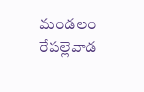మండలం రేపల్లెవాడ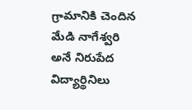గ్రామానికి చెందిన మేడి నాగేశ్వరి అనే నిరుపేద విద్యార్థినిలు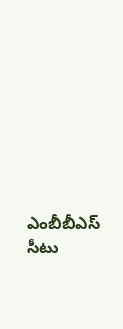ఎంబీబీఎస్ సీటు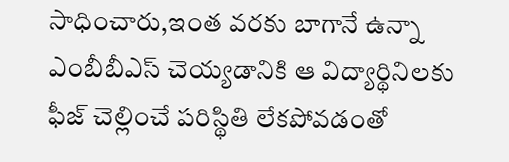సాధించారు,ఇంత వరకు బాగానే ఉన్నా ఎంబీబీఎస్ చెయ్యడానికి ఆ విద్యార్థినిలకు ఫీజ్ చెల్లించే పరిస్థితి లేకపోవడంతో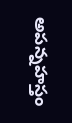అపన్నహస్తం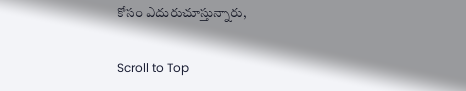కోసం ఎదురుచూస్తున్నారు,

Scroll to Top